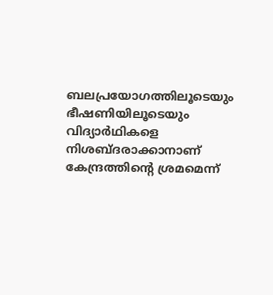ബലപ്രയോഗത്തിലൂടെയും ഭീഷണിയിലൂടെയും വിദ്യാർഥികളെ നിശബ്ദരാക്കാനാണ് കേന്ദ്രത്തിന്റെ ശ്രമമെന്ന്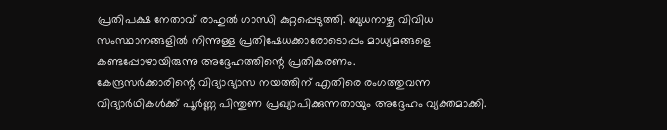പ്രതിപക്ഷ നേതാവ് രാഹുൽ ഗാന്ധി കുറ്റപ്പെടുത്തി. ബുധനാഴ്ച വിവിധ സംസ്ഥാനങ്ങളിൽ നിന്നുള്ള പ്രതിഷേധക്കാരോടൊപ്പം മാധ്യമങ്ങളെ കണ്ടപ്പോഴായിരുന്നു അദ്ദേഹത്തിന്റെ പ്രതികരണം.
കേന്ദ്രസർക്കാരിന്റെ വിദ്യാഭ്യാസ നയത്തിന് എതിരെ രംഗത്തുവന്ന വിദ്യാർഥികൾക്ക് പൂർണ്ണ പിന്തുണ പ്രഖ്യാപിക്കുന്നതായും അദ്ദേഹം വ്യക്തമാക്കി.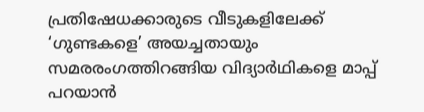പ്രതിഷേധക്കാരുടെ വീടുകളിലേക്ക് ‘ഗുണ്ടകളെ’ അയച്ചതായും സമരരംഗത്തിറങ്ങിയ വിദ്യാർഥികളെ മാപ്പ് പറയാൻ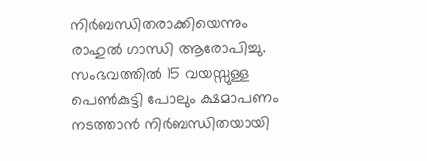നിർബന്ധിതരാക്കിയെന്നും രാഹുൽ ഗാന്ധി ആരോപിച്ചു.
സംഭവത്തിൽ 15 വയസ്സുള്ള പെൺകുട്ടി പോലും ക്ഷമാപണം നടത്താൻ നിർബന്ധിതയായി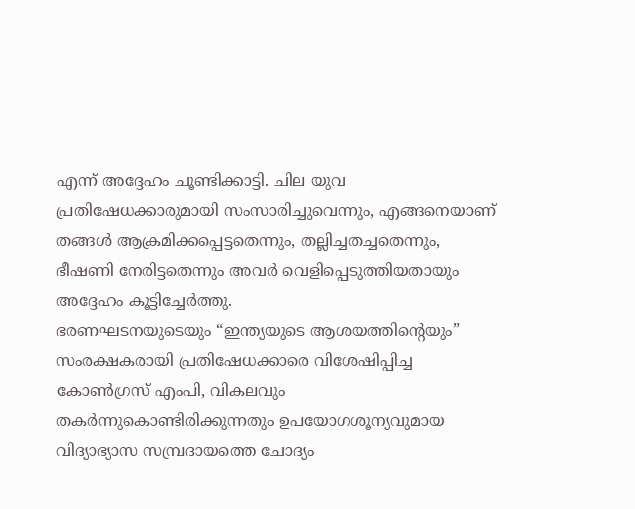എന്ന് അദ്ദേഹം ചൂണ്ടിക്കാട്ടി. ചില യുവ പ്രതിഷേധക്കാരുമായി സംസാരിച്ചുവെന്നും, എങ്ങനെയാണ് തങ്ങൾ ആക്രമിക്കപ്പെട്ടതെന്നും, തല്ലിച്ചതച്ചതെന്നും, ഭീഷണി നേരിട്ടതെന്നും അവർ വെളിപ്പെടുത്തിയതായും അദ്ദേഹം കൂട്ടിച്ചേർത്തു.
ഭരണഘടനയുടെയും “ഇന്ത്യയുടെ ആശയത്തിന്റെയും” സംരക്ഷകരായി പ്രതിഷേധക്കാരെ വിശേഷിപ്പിച്ച കോൺഗ്രസ് എംപി, വികലവും തകർന്നുകൊണ്ടിരിക്കുന്നതും ഉപയോഗശൂന്യവുമായ വിദ്യാഭ്യാസ സമ്പ്രദായത്തെ ചോദ്യം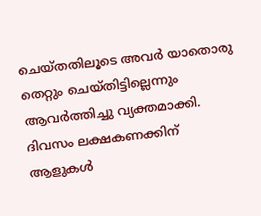ചെയ്തതിലൂടെ അവർ യാതൊരു തെറ്റും ചെയ്തിട്ടില്ലെന്നും ആവർത്തിച്ചു വ്യക്തമാക്കി.
ദിവസം ലക്ഷകണക്കിന് ആളുകൾ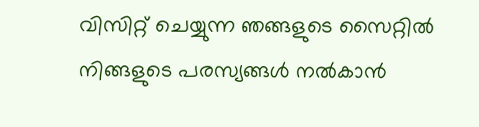വിസിറ്റ് ചെയ്യുന്ന ഞങ്ങളുടെ സൈറ്റിൽ നിങ്ങളുടെ പരസ്യങ്ങൾ നൽകാൻ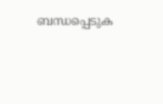ബന്ധപ്പെടുക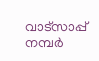വാട്സാപ്പ് നമ്പർ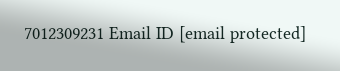7012309231 Email ID [email protected]